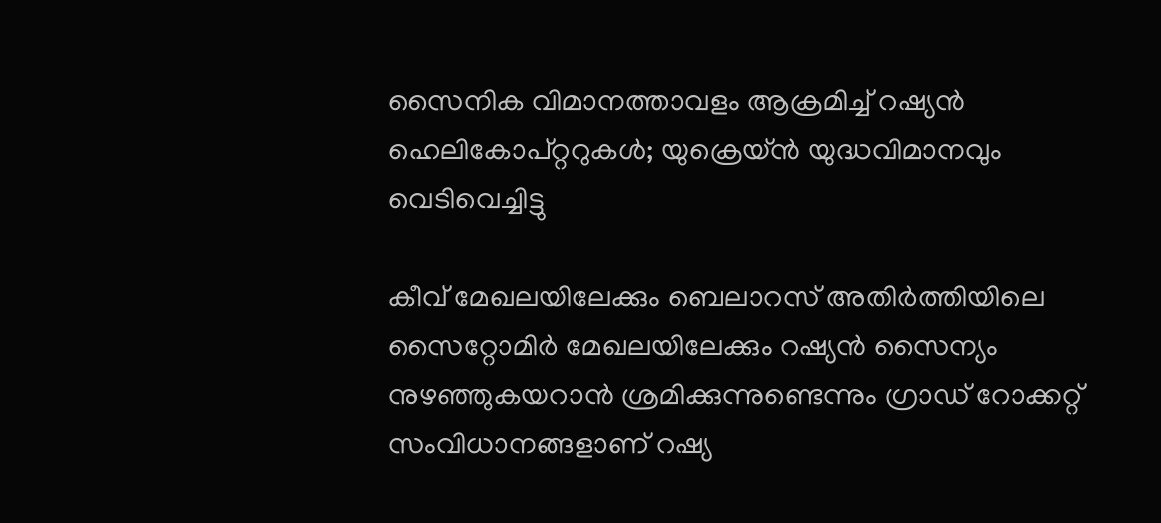സൈനിക വിമാനത്താവളം ആക്രമിച്ച് റഷ്യന്‍ ഹെലികോപ്റ്ററുകള്‍; യുക്രെയ്ന്‍ യുദ്ധവിമാനവും വെടിവെച്ചിട്ടു

കീവ് മേഖലയിലേക്കും ബെലാറസ് അതിര്‍ത്തിയിലെ സൈറ്റോമിര്‍ മേഖലയിലേക്കും റഷ്യന്‍ സൈന്യം നുഴഞ്ഞുകയറാന്‍ ശ്രമിക്കുന്നുണ്ടെന്നും ഗ്രാഡ് റോക്കറ്റ് സംവിധാനങ്ങളാണ് റഷ്യ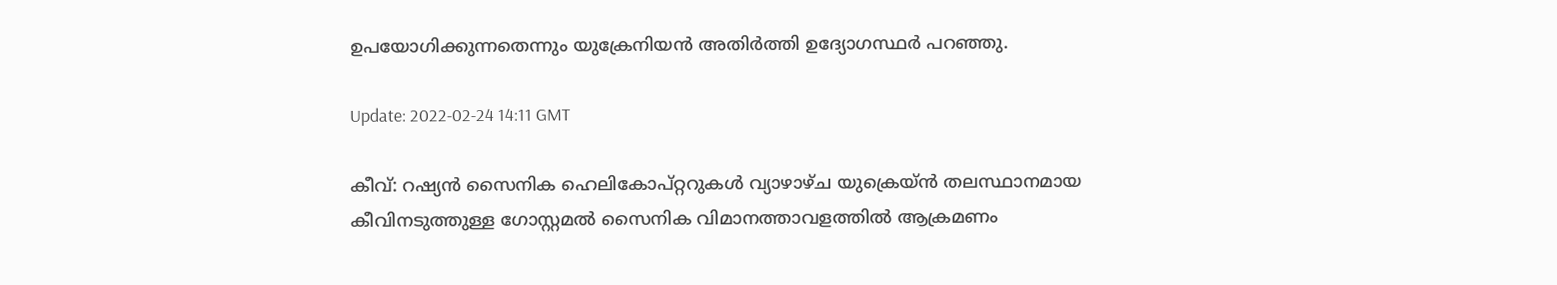ഉപയോഗിക്കുന്നതെന്നും യുക്രേനിയന്‍ അതിര്‍ത്തി ഉദ്യോഗസ്ഥര്‍ പറഞ്ഞു.

Update: 2022-02-24 14:11 GMT

കീവ്: റഷ്യന്‍ സൈനിക ഹെലികോപ്റ്ററുകള്‍ വ്യാഴാഴ്ച യുക്രെയ്ന്‍ തലസ്ഥാനമായ കീവിനടുത്തുള്ള ഗോസ്റ്റമല്‍ സൈനിക വിമാനത്താവളത്തില്‍ ആക്രമണം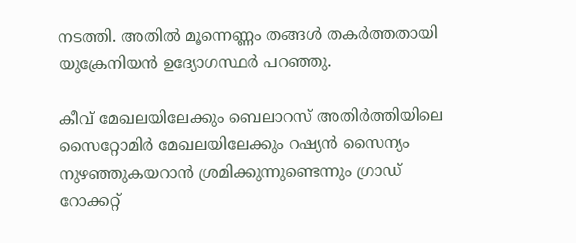നടത്തി. അതില്‍ മൂന്നെണ്ണം തങ്ങള്‍ തകര്‍ത്തതായി യുക്രേനിയന്‍ ഉദ്യോഗസ്ഥര്‍ പറഞ്ഞു.

കീവ് മേഖലയിലേക്കും ബെലാറസ് അതിര്‍ത്തിയിലെ സൈറ്റോമിര്‍ മേഖലയിലേക്കും റഷ്യന്‍ സൈന്യം നുഴഞ്ഞുകയറാന്‍ ശ്രമിക്കുന്നുണ്ടെന്നും ഗ്രാഡ് റോക്കറ്റ്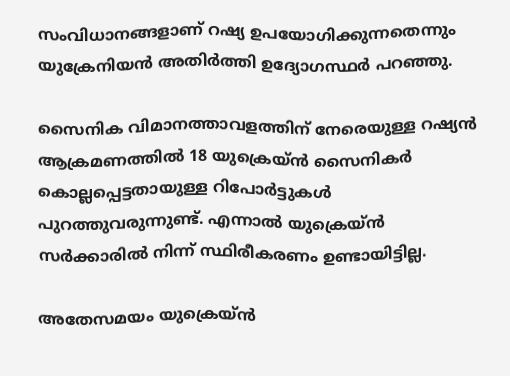സംവിധാനങ്ങളാണ് റഷ്യ ഉപയോഗിക്കുന്നതെന്നും യുക്രേനിയന്‍ അതിര്‍ത്തി ഉദ്യോഗസ്ഥര്‍ പറഞ്ഞു.

സൈനിക വിമാനത്താവളത്തിന് നേരെയുള്ള റഷ്യൻ ആക്രമണത്തിൽ 18 യുക്രെയ്ൻ സൈനികർ കൊല്ലപ്പെട്ടതായുള്ള റിപോർട്ടുകൾ പുറത്തുവരുന്നുണ്ട്. എന്നാൽ യുക്രെയ്ൻ സർക്കാരിൽ നിന്ന് സ്ഥിരീകരണം ഉണ്ടായിട്ടില്ല.

അതേസമയം യുക്രെയ്ന്‍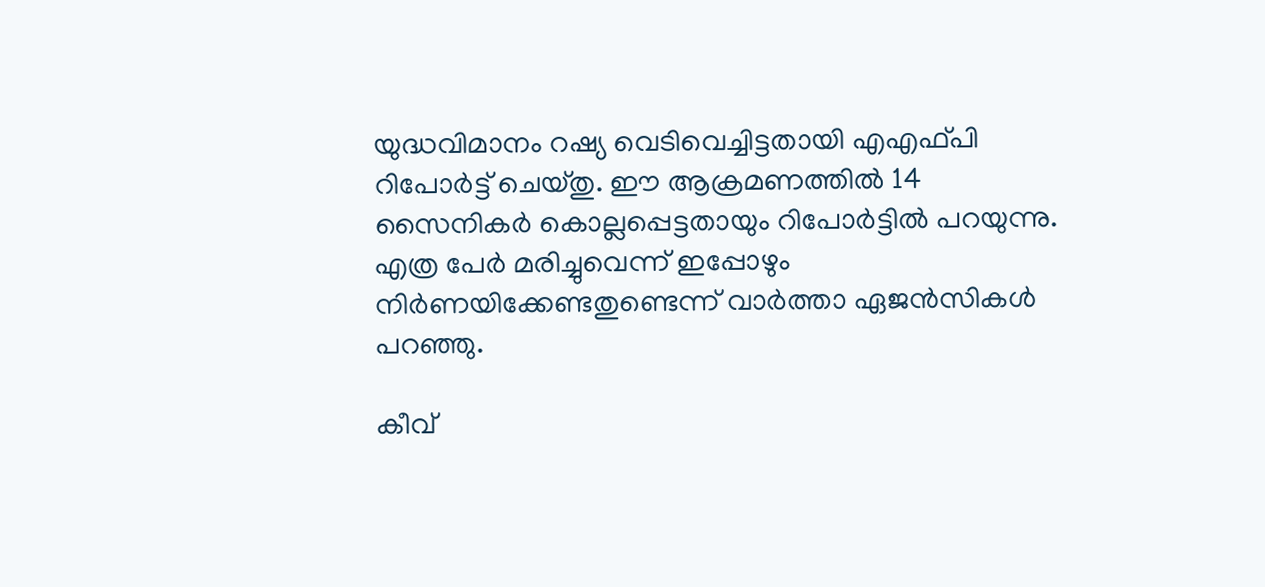യുദ്ധവിമാനം റഷ്യ വെടിവെച്ചിട്ടതായി എഎഫ്പി റിപോർട്ട് ചെയ്തു. ഈ ആക്രമണത്തിൽ 14 സൈനികര്‍ കൊല്ലപ്പെട്ടതായും റിപോർട്ടിൽ പറയുന്നു. എത്ര പേർ മരിച്ചുവെന്ന് ഇപ്പോഴും നിർണയിക്കേണ്ടതുണ്ടെന്ന് വാർത്താ ഏജൻസികൾ പറഞ്ഞു.

കീവ്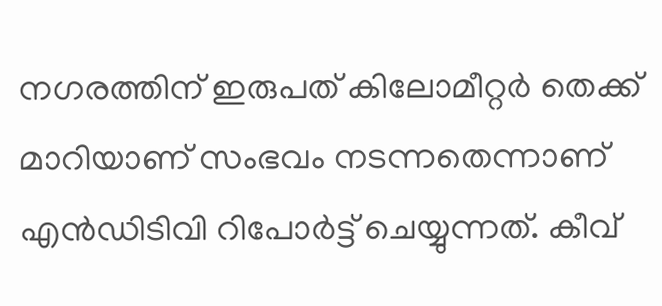നഗരത്തിന് ഇരുപത് കിലോമീറ്റർ തെക്ക് മാറിയാണ് സംഭവം നടന്നതെന്നാണ് എൻഡിടിവി റിപോർട്ട് ചെയ്യുന്നത്. കീവ്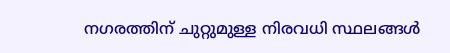നഗരത്തിന് ചുറ്റുമുള്ള നിരവധി സ്ഥലങ്ങൾ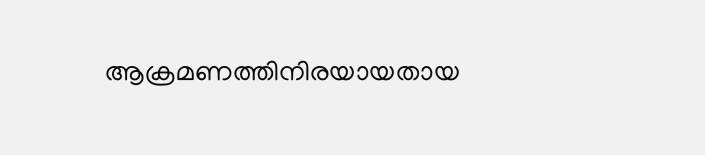ആക്രമണത്തിനിരയായതായ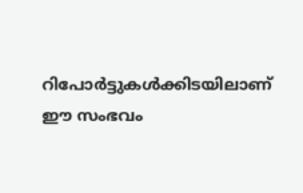റിപോർട്ടുകൾക്കിടയിലാണ് ഈ സംഭവം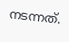നടന്നത്.